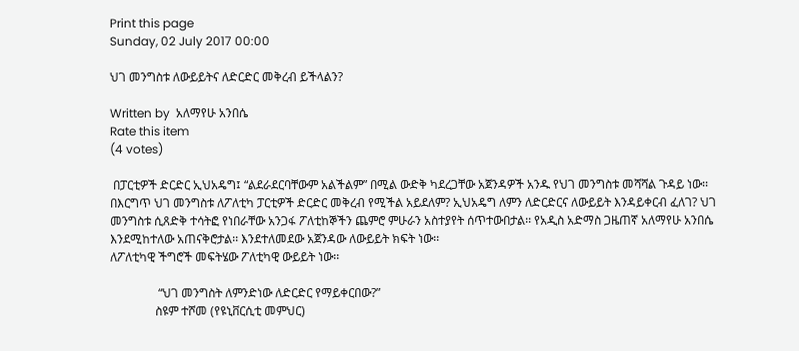Print this page
Sunday, 02 July 2017 00:00

ህገ መንግስቱ ለውይይትና ለድርድር መቅረብ ይችላልን?

Written by  አለማየሁ አንበሴ
Rate this item
(4 votes)

 በፓርቲዎች ድርድር ኢህአዴግ፤ “ልደራደርባቸውም አልችልም” በሚል ውድቅ ካደረጋቸው አጀንዳዎች አንዱ የህገ መንግስቱ መሻሻል ጉዳይ ነው፡፡ በእርግጥ ህገ መንግስቱ ለፖለቲካ ፓርቲዎች ድርድር መቅረብ የሚችል አይደለም? ኢህአዴግ ለምን ለድርድርና ለውይይት እንዳይቀርብ ፈለገ? ህገ መንግስቱ ሲጸድቅ ተሳትፎ የነበራቸው አንጋፋ ፖለቲከኞችን ጨምሮ ምሁራን አስተያየት ሰጥተውበታል፡፡ የአዲስ አድማስ ጋዜጠኛ አለማየሁ አንበሴ እንደሚከተለው አጠናቅሮታል፡፡ እንደተለመደው አጀንዳው ለውይይት ክፍት ነው፡፡
ለፖለቲካዊ ችግሮች መፍትሄው ፖለቲካዊ ውይይት ነው፡፡

                “ህገ መንግስት ለምንድነው ለድርድር የማይቀርበው?”
               ስዩም ተሾመ (የዩኒቨርሲቲ መምህር)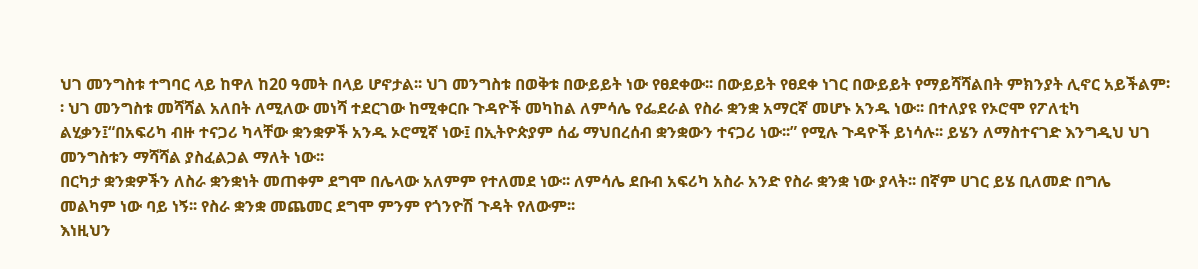ህገ መንግስቱ ተግባር ላይ ከዋለ ከ20 ዓመት በላይ ሆኖታል፡፡ ህገ መንግስቱ በወቅቱ በውይይት ነው የፀደቀው፡፡ በውይይት የፀደቀ ነገር በውይይት የማይሻሻልበት ምክንያት ሊኖር አይችልም፡፡ ህገ መንግስቱ መሻሻል አለበት ለሚለው መነሻ ተደርገው ከሚቀርቡ ጉዳዮች መካከል ለምሳሌ የፌደራል የስራ ቋንቋ አማርኛ መሆኑ አንዱ ነው፡፡ በተለያዩ የኦሮሞ የፖለቲካ ልሂቃን፤“በአፍሪካ ብዙ ተናጋሪ ካላቸው ቋንቋዎች አንዱ ኦሮሚኛ ነው፤ በኢትዮጵያም ሰፊ ማህበረሰብ ቋንቋውን ተናጋሪ ነው፡፡” የሚሉ ጉዳዮች ይነሳሉ፡፡ ይሄን ለማስተናገድ እንግዲህ ህገ መንግስቱን ማሻሻል ያስፈልጋል ማለት ነው፡፡
በርካታ ቋንቋዎችን ለስራ ቋንቋነት መጠቀም ደግሞ በሌላው አለምም የተለመደ ነው፡፡ ለምሳሌ ደቡብ አፍሪካ አስራ አንድ የስራ ቋንቋ ነው ያላት፡፡ በኛም ሀገር ይሄ ቢለመድ በግሌ መልካም ነው ባይ ነኝ፡፡ የስራ ቋንቋ መጨመር ደግሞ ምንም የጎንዮሽ ጉዳት የለውም፡፡
እነዚህን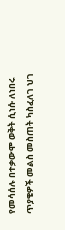የመሳሰሉ በተቃውሞ ወቅት ሲነሱ ለነበሩ ጥያቄዎች መልስ መስጠት ካስፈለገ ህገ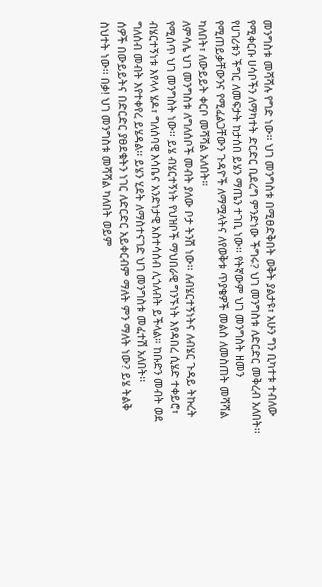መንግስቱ መሻሻሉ የግድ ነው፡፡ ህገ መንግስቱ በሚፀድቅበት ወቅት ያልታዩ፣ አሁን ግን ቢካተቱ ተብለው የሚቀርቡ ሀሳቦችን ለማካተት ድርድር ቢደረግ ምንድነው ችግሩ? ህገ መንግስቱ ለድርድር መቅረብ አለበት፡፡ የሀገሪቱን ችግር ለመፍታት ከታሰበ ይሄን ማጤን ተገቢ ነው፡፡ የትኛውም ህገ መንግስት ዘመን የሚጠይቃቸውንና የሚፈልጋቸውን ጉዳዮች ለማሟላትና ለየወቅቱ ጥያቄዎች መልስ ለመስጠት መሻሻል ካለበት፣ ለውይይት ቀርቦ መሻሻል አለበት።
ለምሳሌ ህገ መንግስቱ ለግለሰቦች መብት ያለው ቦታ ትንሽ ነው፡፡ ለብሄርተኝነትና ለብሄር ጉዳይ ትኩረት የሚሰጥ ህገ መንግስት ነው፡፡ ይሄ ብሄርተኝነት የህዝቦች ማህበራዊ ግንኙነት እየዳበረ ሲሄድ ተቀይሮ፣ ብሄርተኝነቱ እየላላ ሄዶ፣ ግለሰባዊ እሳቤና አንድነታዊ አስተሳሰብ ሊጎለብት ይችላል። ከቡድን መብት ወደ ግለሰብ መብት እየተቀየረ ይሄዳል፡፡ ይሄን ሂደት ለማስተናገድ ህገ መንግስቱ መፈተሽ አለበት፡፡
ሰዎች በውይይትና በድርድር ያፀደቁትን ነገር ለድርድር አይቀርብም ማለት ምን ማለት ነው? ይሄ ትልቅ ስህተት ነው፡፡ በቃ! ህገ መንግስቱ መሻሻል ካለበት ወይም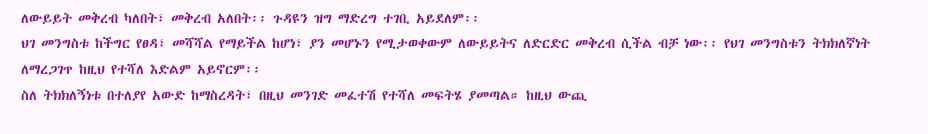ለውይይት መቅረብ ካለበት፣ መቅረብ አለበት፡፡ ጉዳዩን ዝግ ማድረግ ተገቢ አይደለም፡፡
ህገ መንግስቱ ከችግር የፀዳ፣ መሻሻል የማይችል ከሆነ፣ ያን መሆኑን የሚታወቀውም ለውይይትና ለድርድር መቅረብ ሲችል ብቻ ነው፡፡ የህገ መንግስቱን ትክክለኛነት ለማረጋገጥ ከዚህ የተሻለ እድልም አይኖርም፡፡
ስለ ትክክለኝነቱ በተለያየ አውድ ከማስረዳት፣ በዚህ መንገድ መፈተሽ የተሻለ መፍትሄ ያመጣል። ከዚህ ውጪ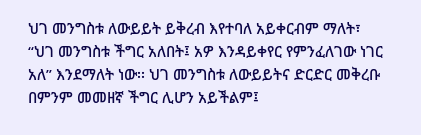ህገ መንግስቱ ለውይይት ይቅረብ እየተባለ አይቀርብም ማለት፣ “ህገ መንግስቱ ችግር አለበት፤ አዎ እንዳይቀየር የምንፈለገው ነገር አለ” እንደማለት ነው፡፡ ህገ መንግስቱ ለውይይትና ድርድር መቅረቡ በምንም መመዘኛ ችግር ሊሆን አይችልም፤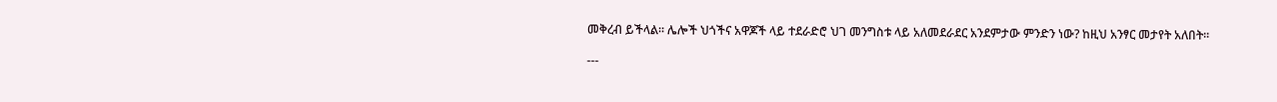መቅረብ ይችላል፡፡ ሌሎች ህጎችና አዋጆች ላይ ተደራድሮ ህገ መንግስቱ ላይ አለመደራደር አንደምታው ምንድን ነው? ከዚህ አንፃር መታየት አለበት፡፡

---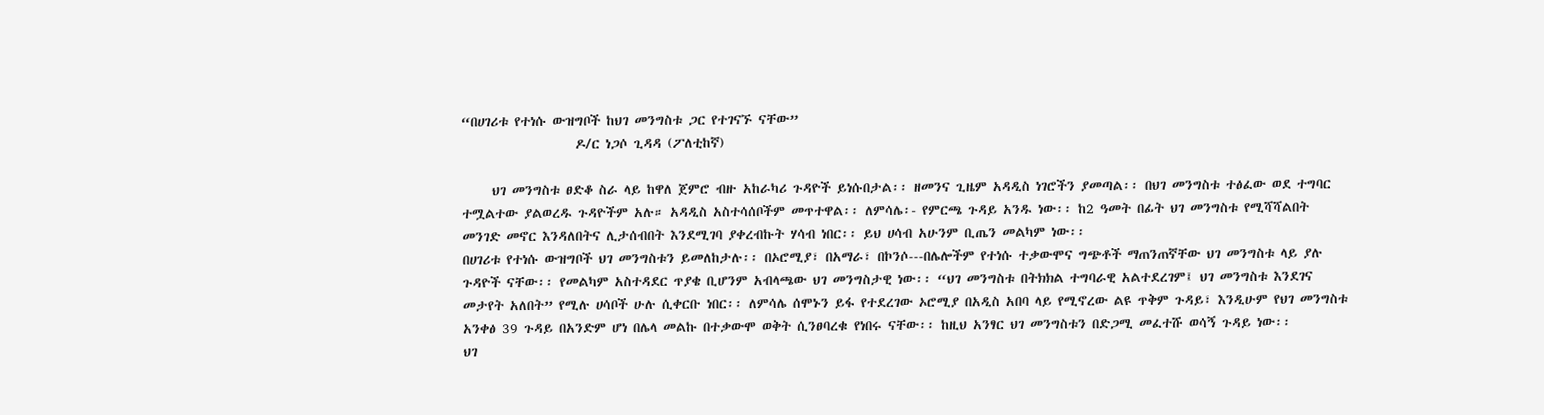“በሀገሪቱ የተነሱ ውዝግቦች ከህገ መንግስቱ ጋር የተገናኙ ናቸው”
                   ዶ/ር ነጋሶ ጊዳዳ (ፖለቲከኛ)

     ህገ መንግስቱ ፀድቆ ስራ ላይ ከዋለ ጀምሮ ብዙ አከራካሪ ጉዳዮች ይነሱበታል፡፡ ዘመንና ጊዜም አዳዲስ ነገሮችን ያመጣል፡፡ በህገ መንግስቱ ተፅፈው ወደ ተግባር ተሟልተው ያልወረዱ ጉዳዮችም አሉ። አዳዲስ አስተሳሰቦችም መጥተዋል፡፡ ለምሳሌ፡- የምርጫ ጉዳይ አንዱ ነው፡፡ ከ2 ዓመት በፊት ህገ መንግስቱ የሚሻሻልበት መንገድ መኖር እንዳለበትና ሊታሰብበት እንደሚገባ ያቀረብኩት ሃሳብ ነበር፡፡ ይህ ሀሳብ አሁንም ቢጤን መልካም ነው፡፡
በሀገሪቱ የተነሱ ውዝግቦች ህገ መንግስቱን ይመለከታሉ፡፡ በኦሮሚያ፣ በአማራ፣ በኮንሶ---በሌሎችም የተነሱ ተቃውሞና ግጭቶች ማጠንጠኛቸው ህገ መንግስቱ ላይ ያሉ ጉዳዮች ናቸው፡፡ የመልካም አስተዳደር ጥያቄ ቢሆንም አብላጫው ህገ መንግስታዊ ነው፡፡ “ህገ መንግስቱ በትክክል ተግባራዊ አልተደረገም፤ ህገ መንግስቱ እንደገና መታየት አለበት” የሚሉ ሀሳቦች ሁሉ ሲቀርቡ ነበር፡፡ ለምሳሌ ሰሞኑን ይፋ የተደረገው ኦሮሚያ በአዲስ አበባ ላይ የሚኖረው ልዩ ጥቅም ጉዳይ፣ እንዲሁም የህገ መንግስቱ አንቀፅ 39 ጉዳይ በአንድም ሆነ በሌላ መልኩ በተቃውሞ ወቅት ሲንፀባረቁ የነበሩ ናቸው፡፡ ከዚህ አንፃር ህገ መንግስቱን በድጋሚ መፈተሹ ወሳኝ ጉዳይ ነው፡፡
ህገ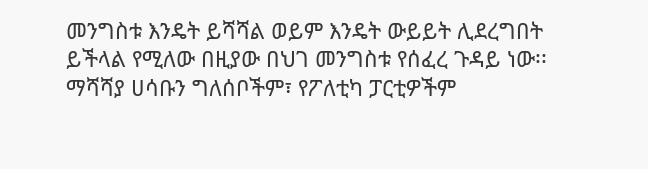መንግስቱ እንዴት ይሻሻል ወይም እንዴት ውይይት ሊደረግበት ይችላል የሚለው በዚያው በህገ መንግስቱ የሰፈረ ጉዳይ ነው፡፡ ማሻሻያ ሀሳቡን ግለሰቦችም፣ የፖለቲካ ፓርቲዎችም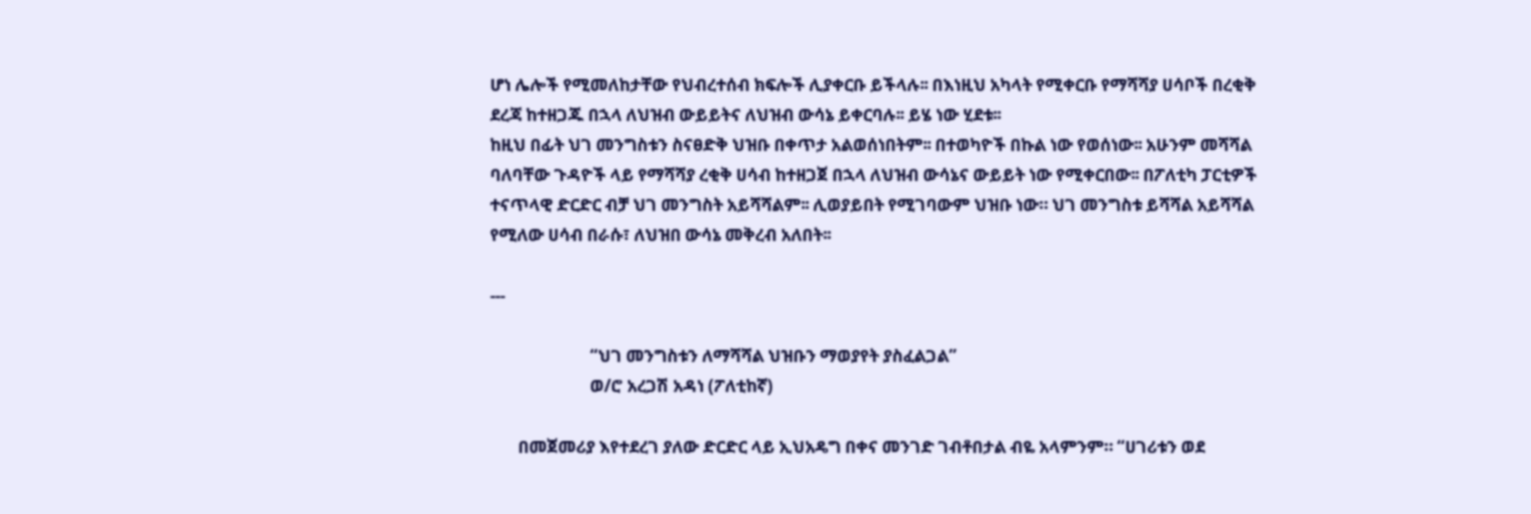ሆነ ሌሎች የሚመለከታቸው የህብረተሰብ ክፍሎች ሊያቀርቡ ይችላሉ፡፡ በእነዚህ አካላት የሚቀርቡ የማሻሻያ ሀሳቦች በረቂቅ ደረጃ ከተዘጋጁ በኋላ ለህዝብ ውይይትና ለህዝብ ውሳኔ ይቀርባሉ፡፡ ይሄ ነው ሂደቱ፡፡
ከዚህ በፊት ህገ መንግስቱን ስናፀድቅ ህዝቡ በቀጥታ አልወሰነበትም፡፡ በተወካዮች በኩል ነው የወሰነው፡፡ አሁንም መሻሻል ባለባቸው ጉዳዮች ላይ የማሻሻያ ረቂቅ ሀሳብ ከተዘጋጀ በኋላ ለህዝብ ውሳኔና ውይይት ነው የሚቀርበው፡፡ በፖለቲካ ፓርቲዎች ተናጥላዊ ድርድር ብቻ ህገ መንግስት አይሻሻልም፡፡ ሊወያይበት የሚገባውም ህዝቡ ነው። ህገ መንግስቱ ይሻሻል አይሻሻል የሚለው ሀሳብ በራሱ፣ ለህዝበ ውሳኔ መቅረብ አለበት፡፡

---

                         “ህገ መንግስቱን ለማሻሻል ህዝቡን ማወያየት ያስፈልጋል”
                         ወ/ሮ አረጋሽ አዳነ (ፖለቲከኛ)

       በመጀመሪያ እየተደረገ ያለው ድርድር ላይ ኢህአዴግ በቀና መንገድ ገብቶበታል ብዬ አላምንም። “ሀገሪቱን ወደ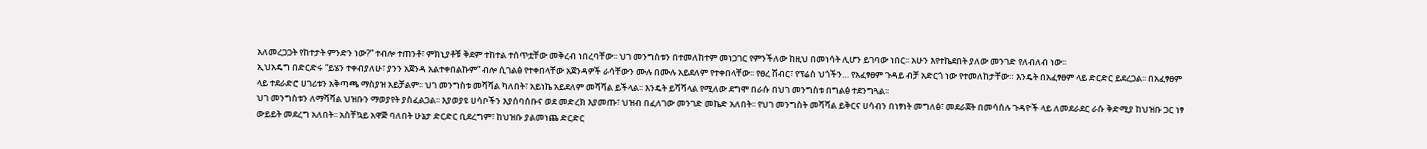አለመረጋጋት የከተታት ምንድን ነው?” ተብሎ ተጠንቶ፣ ምክኒያቶቹ ቅደም ተከተል ተሰጥቷቸው መቅረብ ነበረባቸው፡፡ ህገ መንግስቱን በተመለከተም መነጋገር የምንችለው ከዚህ በመነሳት ሊሆን ይገባው ነበር፡፡ አሁን እየተኬደበት ያለው መንገድ የለብለብ ነው፡፡
ኢህአዴግ በድርድሩ “ይሄን ተቀብያለሁ፣ ያንን አጀንዳ አልተቀበልኩም” ብሎ ሲገልፅ የተቀበላቸው አጀንዳዎች ራሳቸውን ሙሉ በሙሉ አይደለም የተቀበላቸው፡፡ የፀረ ሽብር፣ የፕሬስ ህጎችን… የአፈፃፀም ጉዳይ ብቻ አድርጎ ነው የተመለከታቸው። እንዴት በአፈፃፀም ላይ ድርድር ይደረጋል፡፡ በአፈፃፀም ላይ ተደራድሮ ሀገሪቱን አቅጣጫ ማስያዝ አይቻልም፡፡ ህገ መንግስቱ መሻሻል ካለበት፣ አይነኬ አይደለም መሻሻል ይችላል፡፡ እንዴት ይሻሻላል የሚለው ደግሞ በራሱ በህገ መንግስቱ በግልፅ ተደንግጓል፡፡
ህገ መንግስቱን ለማሻሻል ህዝቡን ማወያየት ያስፈልጋል፡፡ እያወያዩ ሀሳቦችን እያሰባሰቡና ወደ መድረክ እያመጡ፣ ህዝብ በፈለገው መንገድ መኬድ አለበት፡፡ የህገ መንግስት መሻሻል ይቅርና ሀሳብን በነፃነት መግለፅ፣ መደራጀት በመሳሰሉ ጉዳዮች ላይ ለመደራደር ራሱ ቅድሚያ ከህዝቡ ጋር ነፃ  ውይይት መደረግ አለበት፡፡ አስቸኳይ አዋጅ ባለበት ሁኔታ ድርድር ቢደረግም፣ ከህዝቡ ያልመነጨ ድርድር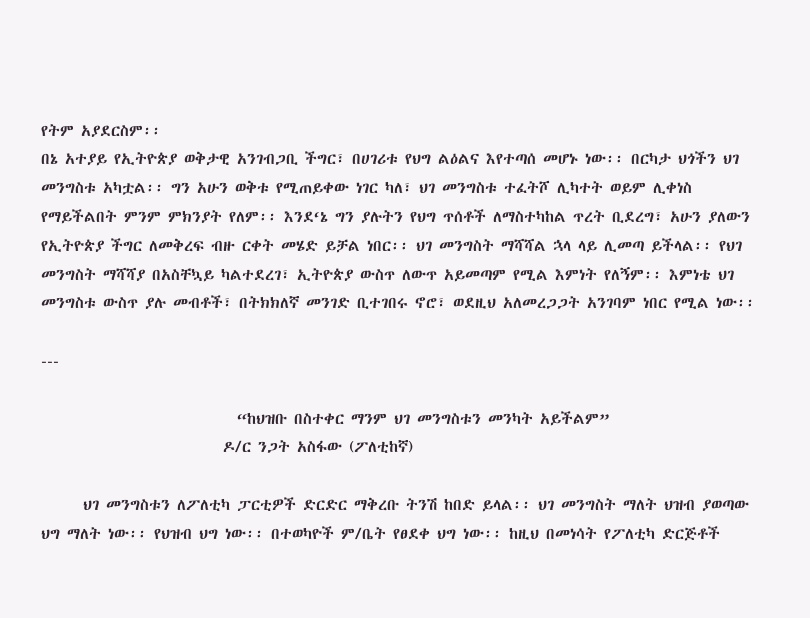የትም አያደርስም፡፡
በኔ አተያይ የኢትዮጵያ ወቅታዊ አንገብጋቢ ችግር፣ በሀገሪቱ የህግ ልዕልና እየተጣሰ መሆኑ ነው፡፡ በርካታ ህጎችን ህገ መንግስቱ አካቷል፡፡ ግን አሁን ወቅቱ የሚጠይቀው ነገር ካለ፣ ህገ መንግስቱ ተፈትሾ ሊካተት ወይም ሊቀነስ የማይችልበት ምንም ምክንያት የለም፡፡ እንደ‘ኔ ግን ያሉትን የህግ ጥሰቶች ለማስተካከል ጥረት ቢደረግ፣ አሁን ያለውን የኢትዮጵያ ችግር ለመቅረፍ ብዙ ርቀት መሄድ ይቻል ነበር፡፡ ህገ መንግስት ማሻሻል ኋላ ላይ ሊመጣ ይችላል፡፡ የህገ መንግስት ማሻሻያ በአስቸኳይ ካልተደረገ፣ ኢትዮጵያ ውስጥ ለውጥ አይመጣም የሚል እምነት የለኝም፡፡ እምነቴ ህገ መንግስቱ ውስጥ ያሉ መብቶች፣ በትክክለኛ መንገድ ቢተገበሩ ኖሮ፣ ወደዚህ አለመረጋጋት አንገባም ነበር የሚል ነው፡፡

---

                            “ከህዝቡ በስተቀር ማንም ህገ መንግስቱን መንካት አይችልም”
                          ዶ/ር ንጋት አስፋው (ፖለቲከኛ)

      ህገ መንግስቱን ለፖለቲካ ፓርቲዎች ድርድር ማቅረቡ ትንሽ ከበድ ይላል፡፡ ህገ መንግስት ማለት ህዝብ ያወጣው ህግ ማለት ነው፡፡ የህዝብ ህግ ነው፡፡ በተወካዮች ም/ቤት የፀደቀ ህግ ነው፡፡ ከዚህ በመነሳት የፖለቲካ ድርጅቶች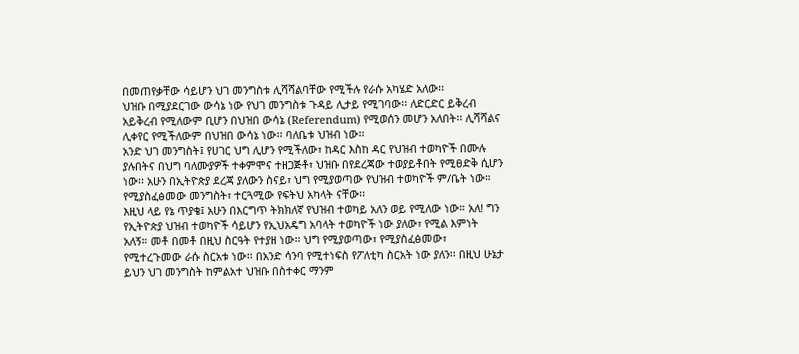በመጠየቃቸው ሳይሆን ህገ መንግስቱ ሊሻሻልባቸው የሚችሉ የራሱ አካሄድ አለው፡፡
ህዝቡ በሚያደርገው ውሳኔ ነው የህገ መንግስቱ ጉዳይ ሊታይ የሚገባው፡፡ ለድርድር ይቅረብ አይቅረብ የሚለውም ቢሆን በህዝበ ውሳኔ (Referendum) የሚወሰን መሆን አለበት፡፡ ሊሻሻልና ሊቀየር የሚችለውም በህዝበ ውሳኔ ነው፡፡ ባለቤቱ ህዝብ ነው፡፡
አንድ ህገ መንግስት፤ የሀገር ህግ ሊሆን የሚችለው፣ ከዳር እስከ ዳር የህዝብ ተወካዮች በሙሉ ያሉበትና በህግ ባለሙያዎች ተቀምሞና ተዘጋጅቶ፣ ህዝቡ በየደረጃው ተወያይቶበት የሚፀድቅ ሲሆን ነው፡፡ አሁን በኢትዮጵያ ደረጃ ያለውን ስናይ፣ ህግ የሚያወጣው የህዝብ ተወካዮች ም/ቤት ነው። የሚያስፈፅመው መንግስት፣ ተርጓሚው የፍትህ አካላት ናቸው፡፡
እዚህ ላይ የኔ ጥያቄ፤ አሁን በእርግጥ ትክክለኛ የህዝብ ተወካይ አለን ወይ የሚለው ነው። አለ! ግን የኢትዮጵያ ህዝብ ተወካዮች ሳይሆን የኢህአዴግ አባላት ተወካዮች ነው ያለው፣ የሚል እምነት አለኝ። መቶ በመቶ በዚህ ስርዓት የተያዘ ነው፡፡ ህግ የሚያወጣው፣ የሚያስፈፅመው፣ የሚተረጉመው ራሱ ስርአቱ ነው፡፡ በአንድ ሳንባ የሚተነፍስ የፖለቲካ ስርአት ነው ያለን፡፡ በዚህ ሁኔታ ይህን ህገ መንግስት ከምልአተ ህዝቡ በስተቀር ማንም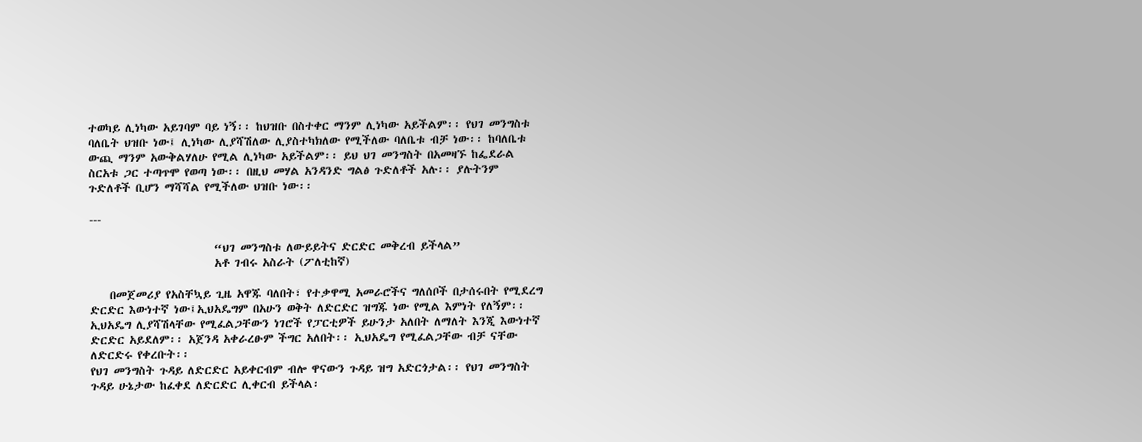ተወካይ ሊነካው አይገባም ባይ ነኝ፡፡ ከህዝቡ በስተቀር ማንም ሊነካው አይችልም፡፡ የህገ መንግስቱ ባለቤት ህዝቡ ነው፤ ሊነካው ሊያሻሽለው ሊያስተካክለው የሚችለው ባለቤቱ ብቻ ነው፡፡ ከባለቤቱ ውጪ ማንም አውቅልሃለሁ የሚል ሊነካው አይችልም፡፡ ይህ ህገ መንግስት በአመዛኙ ከፌደራል ስርአቱ ጋር ተጣጥሞ የወጣ ነው፡፡ በዚህ መሃል አንዳንድ ግልፅ ጉድለቶች አሉ፡፡ ያሉትንም ጉድለቶች ቢሆን ማሻሻል የሚችለው ህዝቡ ነው፡፡

---

                         “ህገ መንግስቱ ለውይይትና ድርድር መቅረብ ይችላል”
                         አቶ ገብሩ አስራት (ፖለቲከኛ)

    በመጀመሪያ የአስቸኳይ ጊዜ አዋጁ ባለበት፣ የተቃዋሚ አመራሮችና ግለሰቦች በታሰሩበት የሚደረግ ድርድር እውነተኛ ነው፤ኢህአዴግም በአሁን ወቅት ለድርድር ዝግጁ ነው የሚል እምነት የለኝም፡፡ ኢህአዴግ ሊያሻሽላቸው የሚፈልጋቸውን ነገሮች የፓርቲዎች ይሁንታ አለበት ለማለት እንጂ እውነተኛ ድርድር አይደለም፡፡ አጀንዳ አቀራረፁም ችግር አለበት፡፡ ኢህአዴግ የሚፈልጋቸው ብቻ ናቸው ለድርድሩ የቀረቡት፡፡
የህገ መንግስት ጉዳይ ለድርድር አይቀርብም ብሎ ዋናውን ጉዳይ ዝግ አድርጎታል፡፡ የህገ መንግስት ጉዳይ ሁኔታው ከፈቀደ ለድርድር ሊቀርብ ይችላል፡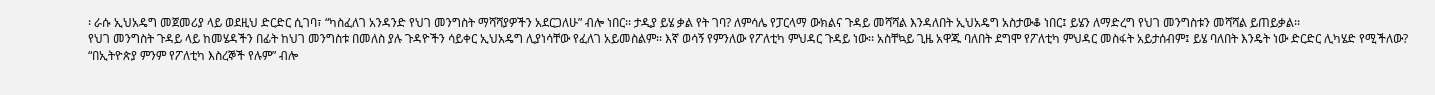፡ ራሱ ኢህአዴግ መጀመሪያ ላይ ወደዚህ ድርድር ሲገባ፣ “ካስፈለገ አንዳንድ የህገ መንግስት ማሻሻያዎችን አደርጋለሁ” ብሎ ነበር፡፡ ታዲያ ይሄ ቃል የት ገባ? ለምሳሌ የፓርላማ ውክልና ጉዳይ መሻሻል እንዳለበት ኢህአዴግ አስታውቆ ነበር፤ ይሄን ለማድረግ የህገ መንግስቱን መሻሻል ይጠይቃል፡፡
የህገ መንግስት ጉዳይ ላይ ከመሄዳችን በፊት ከህገ መንግስቱ በመለስ ያሉ ጉዳዮችን ሳይቀር ኢህአዴግ ሊያነሳቸው የፈለገ አይመስልም፡፡ እኛ ወሳኝ የምንለው የፖለቲካ ምህዳር ጉዳይ ነው፡፡ አስቸኳይ ጊዜ አዋጁ ባለበት ደግሞ የፖለቲካ ምህዳር መስፋት አይታሰብም፤ ይሄ ባለበት እንዴት ነው ድርድር ሊካሄድ የሚችለው? “በኢትዮጵያ ምንም የፖለቲካ እስረኞች የሉም” ብሎ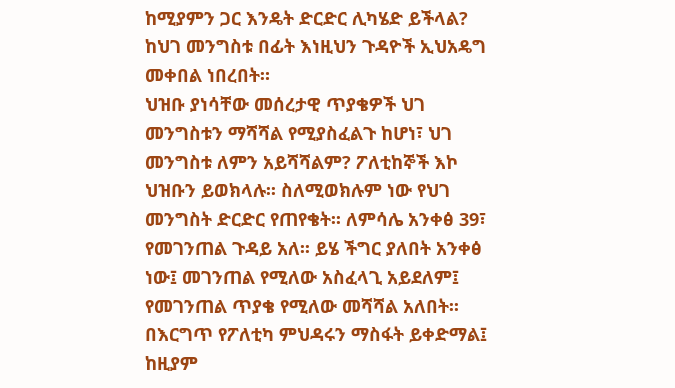ከሚያምን ጋር እንዴት ድርድር ሊካሄድ ይችላል? ከህገ መንግስቱ በፊት እነዚህን ጉዳዮች ኢህአዴግ መቀበል ነበረበት።
ህዝቡ ያነሳቸው መሰረታዊ ጥያቄዎች ህገ መንግስቱን ማሻሻል የሚያስፈልጉ ከሆነ፣ ህገ መንግስቱ ለምን አይሻሻልም? ፖለቲከኞች እኮ ህዝቡን ይወክላሉ፡፡ ስለሚወክሉም ነው የህገ መንግስት ድርድር የጠየቄት፡፡ ለምሳሌ አንቀፅ 39፣ የመገንጠል ጉዳይ አለ፡፡ ይሄ ችግር ያለበት አንቀፅ ነው፤ መገንጠል የሚለው አስፈላጊ አይደለም፤ የመገንጠል ጥያቄ የሚለው መሻሻል አለበት፡፡ በእርግጥ የፖለቲካ ምህዳሩን ማስፋት ይቀድማል፤ ከዚያም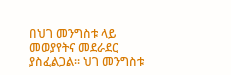በህገ መንግስቱ ላይ መወያየትና መደራደር ያስፈልጋል፡፡ ህገ መንግስቱ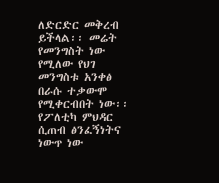ለድርድር መቅረብ ይችላል፡፡ መሬት የመንግስት ነው የሚለው የህገ መንግስቱ አንቀፅ በራሱ ተቃውሞ  የሚቀርብበት ነው፡፡
የፖለቲካ ምህዳር ሲጠብ ፅንፈኝነትና ነውጥ ነው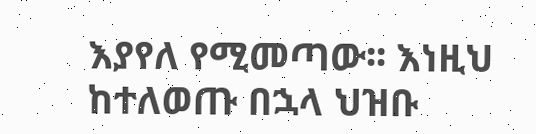እያየለ የሚመጣው፡፡ እነዚህ ከተለወጡ በኋላ ህዝቡ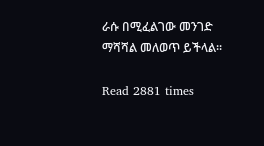ራሱ በሚፈልገው መንገድ ማሻሻል መለወጥ ይችላል፡፡

Read 2881 times